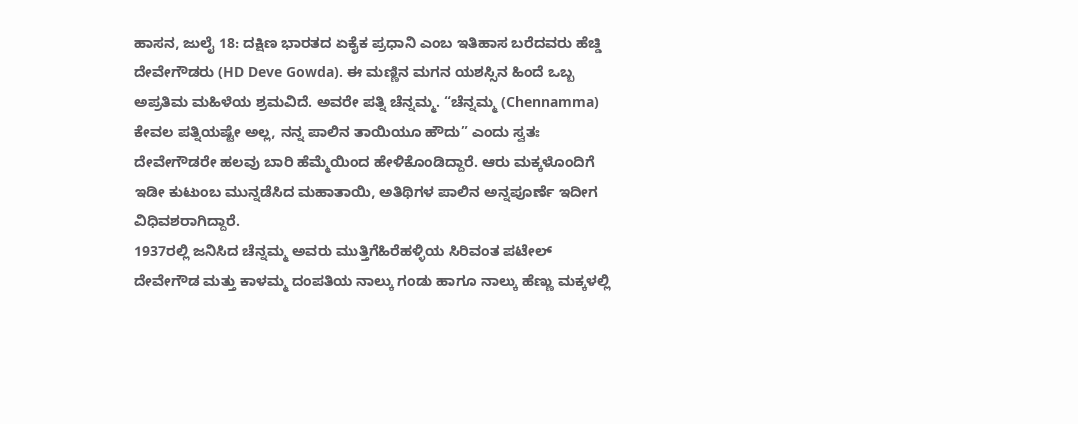ಹಾಸನ, ಜುಲೈ 18: ದಕ್ಷಿಣ ಭಾರತದ ಏಕೈಕ ಪ್ರಧಾನಿ ಎಂಬ ಇತಿಹಾಸ ಬರೆದವರು ಹೆಚ್ಡಿ ದೇವೇಗೌಡರು (HD Deve Gowda). ಈ ಮಣ್ಣಿನ ಮಗನ ಯಶಸ್ಸಿನ ಹಿಂದೆ ಒಬ್ಬ ಅಪ್ರತಿಮ ಮಹಿಳೆಯ ಶ್ರಮವಿದೆ. ಅವರೇ ಪತ್ನಿ ಚೆನ್ನಮ್ಮ. “ಚೆನ್ನಮ್ಮ (Chennamma) ಕೇವಲ ಪತ್ನಿಯಷ್ಟೇ ಅಲ್ಲ, ನನ್ನ ಪಾಲಿನ ತಾಯಿಯೂ ಹೌದು” ಎಂದು ಸ್ವತಃ ದೇವೇಗೌಡರೇ ಹಲವು ಬಾರಿ ಹೆಮ್ಮೆಯಿಂದ ಹೇಳಿಕೊಂಡಿದ್ದಾರೆ. ಆರು ಮಕ್ಕಳೊಂದಿಗೆ ಇಡೀ ಕುಟುಂಬ ಮುನ್ನಡೆಸಿದ ಮಹಾತಾಯಿ, ಅತಿಥಿಗಳ ಪಾಲಿನ ಅನ್ನಪೂರ್ಣೆ ಇದೀಗ ವಿಧಿವಶರಾಗಿದ್ದಾರೆ.
1937ರಲ್ಲಿ ಜನಿಸಿದ ಚೆನ್ನಮ್ಮ ಅವರು ಮುತ್ತಿಗೆಹಿರೆಹಳ್ಳಿಯ ಸಿರಿವಂತ ಪಟೇಲ್ ದೇವೇಗೌಡ ಮತ್ತು ಕಾಳಮ್ಮ ದಂಪತಿಯ ನಾಲ್ಕು ಗಂಡು ಹಾಗೂ ನಾಲ್ಕು ಹೆಣ್ಣು ಮಕ್ಕಳಲ್ಲಿ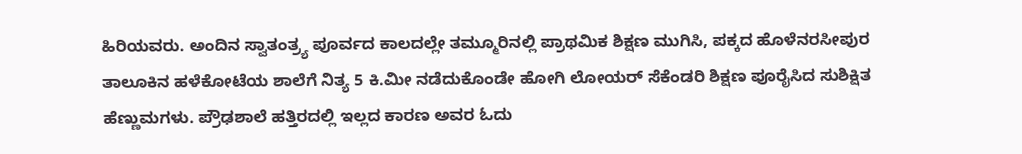ಹಿರಿಯವರು. ಅಂದಿನ ಸ್ವಾತಂತ್ರ್ಯ ಪೂರ್ವದ ಕಾಲದಲ್ಲೇ ತಮ್ಮೂರಿನಲ್ಲಿ ಪ್ರಾಥಮಿಕ ಶಿಕ್ಷಣ ಮುಗಿಸಿ, ಪಕ್ಕದ ಹೊಳೆನರಸೀಪುರ ತಾಲೂಕಿನ ಹಳೆಕೋಟೆಯ ಶಾಲೆಗೆ ನಿತ್ಯ 5 ಕಿ.ಮೀ ನಡೆದುಕೊಂಡೇ ಹೋಗಿ ಲೋಯರ್ ಸೆಕೆಂಡರಿ ಶಿಕ್ಷಣ ಪೂರೈಸಿದ ಸುಶಿಕ್ಷಿತ ಹೆಣ್ಣುಮಗಳು. ಪ್ರೌಢಶಾಲೆ ಹತ್ತಿರದಲ್ಲಿ ಇಲ್ಲದ ಕಾರಣ ಅವರ ಓದು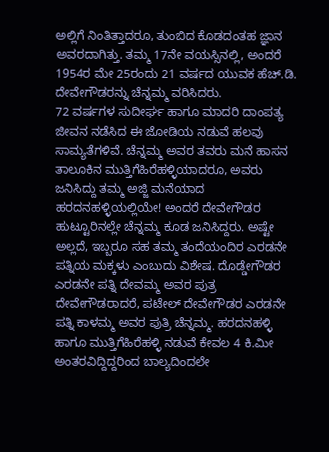ಅಲ್ಲಿಗೆ ನಿಂತಿತ್ತಾದರೂ, ತುಂಬಿದ ಕೊಡದಂತಹ ಜ್ಞಾನ ಅವರದಾಗಿತ್ತು. ತಮ್ಮ 17ನೇ ವಯಸ್ಸಿನಲ್ಲಿ, ಅಂದರೆ 1954ರ ಮೇ 25ರಂದು 21 ವರ್ಷದ ಯುವಕ ಹೆಚ್.ಡಿ. ದೇವೇಗೌಡರನ್ನು ಚೆನ್ನಮ್ಮ ವರಿಸಿದರು.
72 ವರ್ಷಗಳ ಸುದೀರ್ಘ ಹಾಗೂ ಮಾದರಿ ದಾಂಪತ್ಯ ಜೀವನ ನಡೆಸಿದ ಈ ಜೋಡಿಯ ನಡುವೆ ಹಲವು ಸಾಮ್ಯತೆಗಳಿವೆ. ಚೆನ್ನಮ್ಮ ಅವರ ತವರು ಮನೆ ಹಾಸನ ತಾಲೂಕಿನ ಮುತ್ತಿಗೆಹಿರೆಹಳ್ಳಿಯಾದರೂ, ಅವರು ಜನಿಸಿದ್ದು ತಮ್ಮ ಅಜ್ಜಿ ಮನೆಯಾದ ಹರದನಹಳ್ಳಿಯಲ್ಲಿಯೇ! ಅಂದರೆ ದೇವೇಗೌಡರ ಹುಟ್ಟೂರಿನಲ್ಲೇ ಚೆನ್ನಮ್ಮ ಕೂಡ ಜನಿಸಿದ್ದರು. ಅಷ್ಟೇ ಅಲ್ಲದೆ, ಇಬ್ಬರೂ ಸಹ ತಮ್ಮ ತಂದೆಯಂದಿರ ಎರಡನೇ ಪತ್ನಿಯ ಮಕ್ಕಳು ಎಂಬುದು ವಿಶೇಷ. ದೊಡ್ಡೇಗೌಡರ ಎರಡನೇ ಪತ್ನಿ ದೇವಮ್ಮ ಅವರ ಪುತ್ರ ದೇವೇಗೌಡರಾದರೆ, ಪಟೇಲ್ ದೇವೇಗೌಡರ ಎರಡನೇ ಪತ್ನಿ ಕಾಳಮ್ಮ ಅವರ ಪುತ್ರಿ ಚೆನ್ನಮ್ಮ. ಹರದನಹಳ್ಳಿ ಹಾಗೂ ಮುತ್ತಿಗೆಹಿರೆಹಳ್ಳಿ ನಡುವೆ ಕೇವಲ 4 ಕಿ.ಮೀ ಅಂತರವಿದ್ದಿದ್ದರಿಂದ ಬಾಲ್ಯದಿಂದಲೇ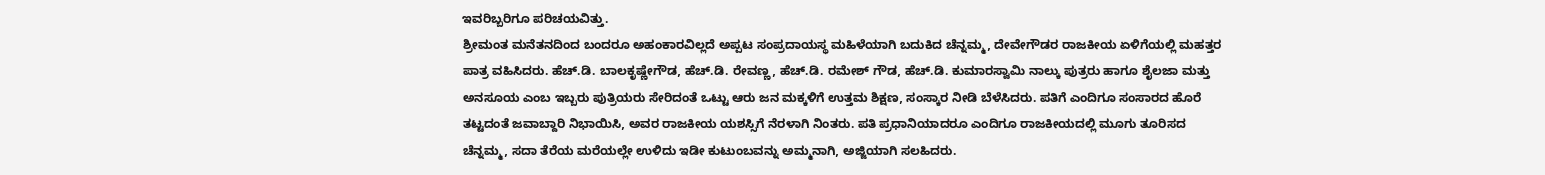ಇವರಿಬ್ಬರಿಗೂ ಪರಿಚಯವಿತ್ತು.
ಶ್ರೀಮಂತ ಮನೆತನದಿಂದ ಬಂದರೂ ಅಹಂಕಾರವಿಲ್ಲದೆ ಅಪ್ಪಟ ಸಂಪ್ರದಾಯಸ್ಥ ಮಹಿಳೆಯಾಗಿ ಬದುಕಿದ ಚೆನ್ನಮ್ಮ, ದೇವೇಗೌಡರ ರಾಜಕೀಯ ಏಳಿಗೆಯಲ್ಲಿ ಮಹತ್ತರ ಪಾತ್ರ ವಹಿಸಿದರು. ಹೆಚ್.ಡಿ. ಬಾಲಕೃಷ್ಣೇಗೌಡ, ಹೆಚ್.ಡಿ. ರೇವಣ್ಣ, ಹೆಚ್.ಡಿ. ರಮೇಶ್ ಗೌಡ, ಹೆಚ್.ಡಿ. ಕುಮಾರಸ್ವಾಮಿ ನಾಲ್ಕು ಪುತ್ರರು ಹಾಗೂ ಶೈಲಜಾ ಮತ್ತು ಅನಸೂಯ ಎಂಬ ಇಬ್ಬರು ಪುತ್ರಿಯರು ಸೇರಿದಂತೆ ಒಟ್ಟು ಆರು ಜನ ಮಕ್ಕಳಿಗೆ ಉತ್ತಮ ಶಿಕ್ಷಣ, ಸಂಸ್ಕಾರ ನೀಡಿ ಬೆಳೆಸಿದರು. ಪತಿಗೆ ಎಂದಿಗೂ ಸಂಸಾರದ ಹೊರೆ ತಟ್ಟದಂತೆ ಜವಾಬ್ದಾರಿ ನಿಭಾಯಿಸಿ, ಅವರ ರಾಜಕೀಯ ಯಶಸ್ಸಿಗೆ ನೆರಳಾಗಿ ನಿಂತರು. ಪತಿ ಪ್ರಧಾನಿಯಾದರೂ ಎಂದಿಗೂ ರಾಜಕೀಯದಲ್ಲಿ ಮೂಗು ತೂರಿಸದ ಚೆನ್ನಮ್ಮ, ಸದಾ ತೆರೆಯ ಮರೆಯಲ್ಲೇ ಉಳಿದು ಇಡೀ ಕುಟುಂಬವನ್ನು ಅಮ್ಮನಾಗಿ, ಅಜ್ಜಿಯಾಗಿ ಸಲಹಿದರು.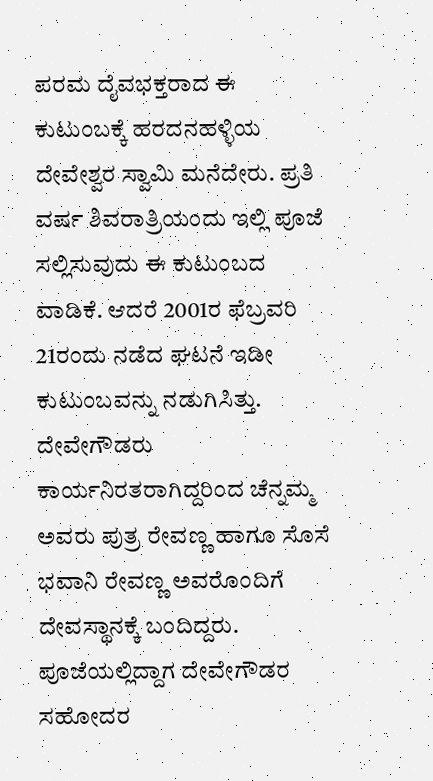ಪರಮ ದೈವಭಕ್ತರಾದ ಈ ಕುಟುಂಬಕ್ಕೆ ಹರದನಹಳ್ಳಿಯ ದೇವೇಶ್ವರ ಸ್ವಾಮಿ ಮನೆದೇರು. ಪ್ರತಿ ವರ್ಷ ಶಿವರಾತ್ರಿಯಂದು ಇಲ್ಲಿ ಪೂಜೆ ಸಲ್ಲಿಸುವುದು ಈ ಕುಟುಂಬದ ವಾಡಿಕೆ. ಆದರೆ 2001ರ ಫೆಬ್ರವರಿ 21ರಂದು ನಡೆದ ಘಟನೆ ಇಡೀ ಕುಟುಂಬವನ್ನು ನಡುಗಿಸಿತ್ತು. ದೇವೇಗೌಡರು ಕಾರ್ಯನಿರತರಾಗಿದ್ದರಿಂದ ಚೆನ್ನಮ್ಮ ಅವರು ಪುತ್ರ ರೇವಣ್ಣ ಹಾಗೂ ಸೊಸೆ ಭವಾನಿ ರೇವಣ್ಣ ಅವರೊಂದಿಗೆ ದೇವಸ್ಥಾನಕ್ಕೆ ಬಂದಿದ್ದರು. ಪೂಜೆಯಲ್ಲಿದ್ದಾಗ ದೇವೇಗೌಡರ ಸಹೋದರ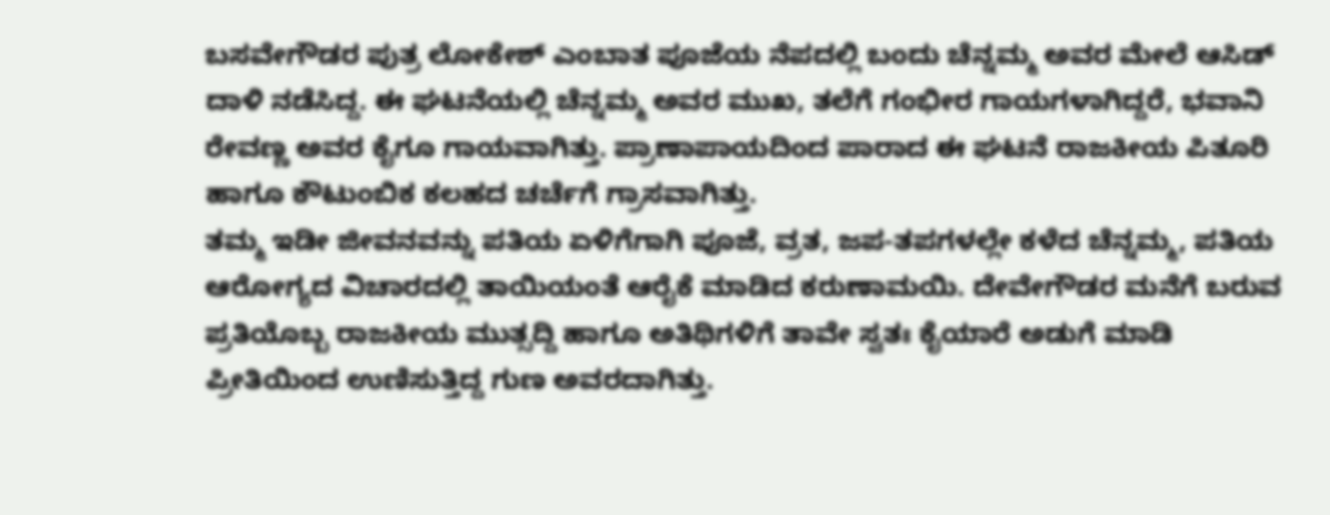ಬಸವೇಗೌಡರ ಪುತ್ರ ಲೋಕೇಶ್ ಎಂಬಾತ ಪೂಜೆಯ ನೆಪದಲ್ಲಿ ಬಂದು ಚೆನ್ನಮ್ಮ ಅವರ ಮೇಲೆ ಆಸಿಡ್ ದಾಳಿ ನಡೆಸಿದ್ದ. ಈ ಘಟನೆಯಲ್ಲಿ ಚೆನ್ನಮ್ಮ ಅವರ ಮುಖ, ತಲೆಗೆ ಗಂಭೀರ ಗಾಯಗಳಾಗಿದ್ದರೆ, ಭವಾನಿ ರೇವಣ್ಣ ಅವರ ಕೈಗೂ ಗಾಯವಾಗಿತ್ತು. ಪ್ರಾಣಾಪಾಯದಿಂದ ಪಾರಾದ ಈ ಘಟನೆ ರಾಜಕೀಯ ಪಿತೂರಿ ಹಾಗೂ ಕೌಟುಂಬಿಕ ಕಲಹದ ಚರ್ಚೆಗೆ ಗ್ರಾಸವಾಗಿತ್ತು.
ತಮ್ಮ ಇಡೀ ಜೀವನವನ್ನು ಪತಿಯ ಏಳಿಗೆಗಾಗಿ ಪೂಜೆ, ವ್ರತ, ಜಪ-ತಪಗಳಲ್ಲೇ ಕಳೆದ ಚೆನ್ನಮ್ಮ, ಪತಿಯ ಆರೋಗ್ಯದ ವಿಚಾರದಲ್ಲಿ ತಾಯಿಯಂತೆ ಆರೈಕೆ ಮಾಡಿದ ಕರುಣಾಮಯಿ. ದೇವೇಗೌಡರ ಮನೆಗೆ ಬರುವ ಪ್ರತಿಯೊಬ್ಬ ರಾಜಕೀಯ ಮುತ್ಸದ್ದಿ ಹಾಗೂ ಅತಿಥಿಗಳಿಗೆ ತಾವೇ ಸ್ವತಃ ಕೈಯಾರೆ ಅಡುಗೆ ಮಾಡಿ ಪ್ರೀತಿಯಿಂದ ಉಣಿಸುತ್ತಿದ್ದ ಗುಣ ಅವರದಾಗಿತ್ತು.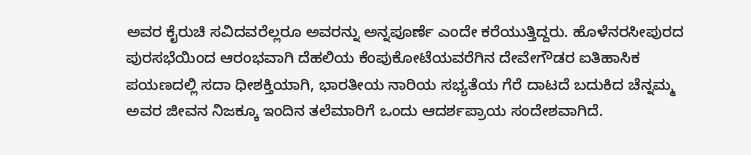ಅವರ ಕೈರುಚಿ ಸವಿದವರೆಲ್ಲರೂ ಅವರನ್ನು ಅನ್ನಪೂರ್ಣೆ ಎಂದೇ ಕರೆಯುತ್ತಿದ್ದರು. ಹೊಳೆನರಸೀಪುರದ ಪುರಸಭೆಯಿಂದ ಆರಂಭವಾಗಿ ದೆಹಲಿಯ ಕೆಂಪುಕೋಟೆಯವರೆಗಿನ ದೇವೇಗೌಡರ ಐತಿಹಾಸಿಕ ಪಯಣದಲ್ಲಿ ಸದಾ ಧೀಶಕ್ತಿಯಾಗಿ, ಭಾರತೀಯ ನಾರಿಯ ಸಭ್ಯತೆಯ ಗೆರೆ ದಾಟದೆ ಬದುಕಿದ ಚೆನ್ನಮ್ಮ ಅವರ ಜೀವನ ನಿಜಕ್ಕೂ ಇಂದಿನ ತಲೆಮಾರಿಗೆ ಒಂದು ಆದರ್ಶಪ್ರಾಯ ಸಂದೇಶವಾಗಿದೆ.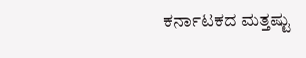ಕರ್ನಾಟಕದ ಮತ್ತಷ್ಟು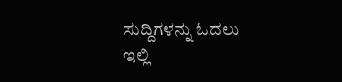ಸುದ್ದಿಗಳನ್ನು ಓದಲು ಇಲ್ಲಿ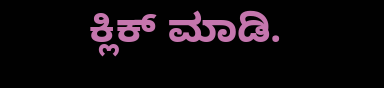ಕ್ಲಿಕ್ ಮಾಡಿ.